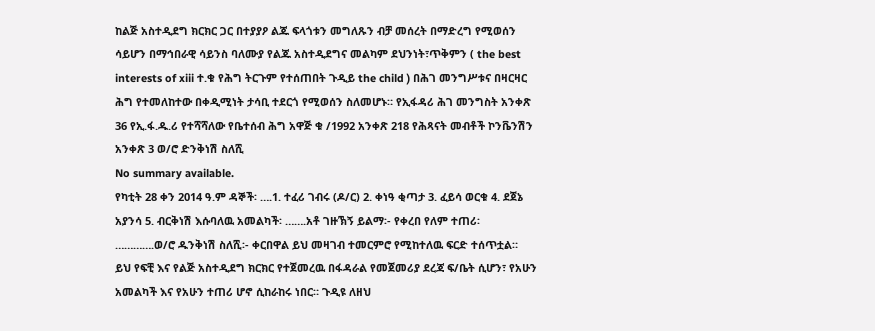ከልጅ አስተዲደግ ክርክር ጋር በተያያዖ ልጁ ፍላጎቱን መግለጹን ብቻ መሰረት በማድረግ የሚወሰን ሳይሆን በማኅበራዊ ሳይንስ ባለሙያ የልጁ አስተዲደግና መልካም ደህንነት፣ጥቅምን ( the best interests of xiii ተ.ቁ የሕግ ትርጉም የተሰጠበት ጉዲይ the child ) በሕገ መንግሥቱና በዛርዛር ሕግ የተመለከተው በቀዲሚነት ታሳቢ ተደርጎ የሚወሰን ስለመሆኑ። የኢፋዳሪ ሕገ መንግስት አንቀጽ 36 የኢ.ፋ.ዱ.ሪ የተሻሻለው የቤተሰብ ሕግ አዋጅ ቁ /1992 አንቀጽ 218 የሕጻናት መብቶች ኮንቬንሽን አንቀጽ 3 ወ/ሮ ድንቅነሽ ስለሺ
No summary available.
የካቲት 28 ቀን 2014 ዓ.ም ዳኞች፡ ….1. ተፈሪ ገብሩ (ዶ/ር) 2. ቀነዓ ቂጣታ 3. ፈይሳ ወርቁ 4. ደጀኔ አያንሳ 5. ብርቅነሽ እሱባለዉ አመልካች፡ …….አቶ ገዙኽኝ ይልማ፡- የቀረበ የለም ተጠሪ፡ ………….ወ/ሮ ዱንቅነሽ ስለሺ፡- ቀርበዋል ይህ መዛገብ ተመርምሮ የሚከተለዉ ፍርድ ተሰጥቷል።
ይህ የፍቺ እና የልጅ አስተዲደግ ክርክር የተጀመረዉ በፋዳራል የመጀመሪያ ደረጃ ፍ/ቤት ሲሆን፣ የአሁን አመልካች እና የአሁን ተጠሪ ሆኖ ሲከራከሩ ነበር። ጉዲዩ ለዘህ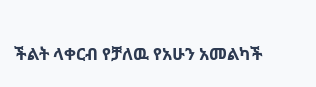ችልት ላቀርብ የቻለዉ የአሁን አመልካች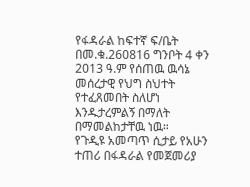የፋዳራል ከፍተኛ ፍ/ቤት በመ.ቁ.260816 ግንቦት 4 ቀን 2013 ዓ.ም የሰጠዉ ዉሳኔ መሰረታዊ የህግ ስህተት የተፈጸመበት ስለሆነ እንዱታረምልኝ በማለት በማመልከታቸዉ ነዉ።
የጉዲዩ አመጣጥ ሲታይ የአሁን ተጠሪ በፋዳራል የመጀመሪያ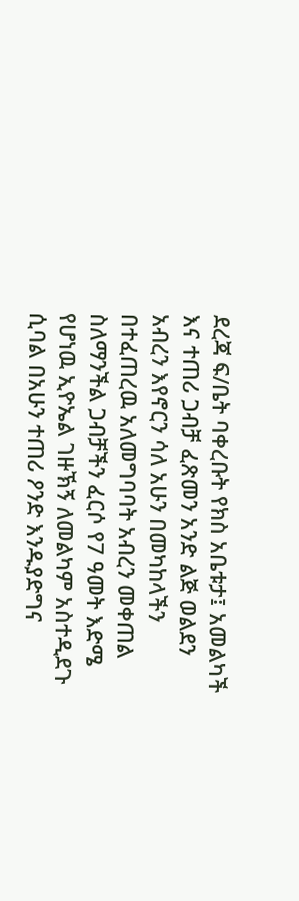ደረጃ ፍ/ቤት ባቀረቡት የክስ አቤቱታ፤ አመልካች እና ተጠሪ ጋብቻ ፈጽመን አንድ ልጅ ወልደን አብረን እየኖርን ሳለ አሁን በመካከላችን በተፈጠረዉ አለመግባባት አብረን መቀጠል ስለማንችል ጋብቻችን ፈርሶ የ7 ዓመት እድሜ የሆነዉ ኢዮኤል ገዙኽኝ ለመልካም አስተዲደጉ ሲባል በአሁን ተጠሪ ዖንድ እንዱያድግና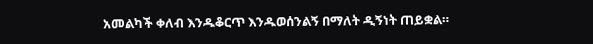አመልካች ቀለብ እንዱቆርጥ እንዱወሰንልኝ በማለት ዲኝነት ጠይቋል።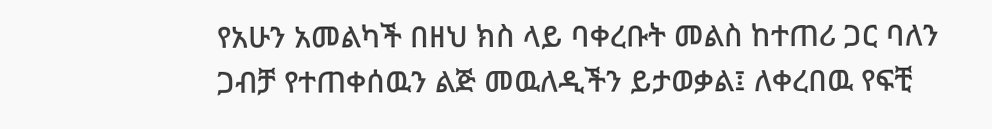የአሁን አመልካች በዘህ ክስ ላይ ባቀረቡት መልስ ከተጠሪ ጋር ባለን ጋብቻ የተጠቀሰዉን ልጅ መዉለዲችን ይታወቃል፤ ለቀረበዉ የፍቺ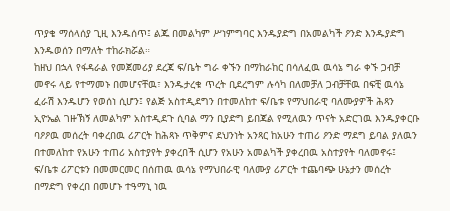ጥያቄ ማሰላሰያ ጊዚ እንዱሰጥ፤ ልጁ በመልካም ሥነምግባር እንዱያድግ በአመልካች ዖንድ እንዱያድግ እንዱወሰን በማለት ተከራክሯል።
ከዘህ በኋላ የፋዳራል የመጀመሪያ ደረጃ ፍ/ቤት ግራ ቀኙን በማከራከር በሳለፈዉ ዉሳኔ ግራ ቀኙ ጋብቻ መኖሩ ላይ የተማመኑ በመሆናቸዉ፣ እንዱታረቁ ጥረት ቢደረግም ሉሳካ በለመቻለ ጋብቻቸዉ በፍቺ ዉሳኔ ፈራሽ እንዱሆን የወሰነ ሲሆን፤ የልጅ አስተዲደግን በተመለከተ ፍ/ቤቱ የማህበራዊ ባለሙያዎች ሕጻን ኢዮኤል ገዙኽኝ ለመልካም አስተዲደጉ ሲባል ማን ቢያድግ ይበጃል የሚለዉን ጥናት አድርገዉ እንዱያቀርቡ ባዖዖዉ መሰረት ባቀረበዉ ሪፖርት ከሕጻኑ ጥቅምና ደህንነት አንጻር ከአሁን ተጠሪ ዖንድ ማደግ ይባል ያለዉን በተመለከተ የአሁን ተጠሪ አስተያየት ያቀረበች ሲሆን የአሁን አመልካች ያቀረበዉ አስተያየት ባለመኖሩ፤ ፍ/ቤቱ ሪፖርቱን በመመርመር በሰጠዉ ዉሳኔ የማህበራዊ ባለሙያ ሪፖርት ተጨባጭ ሁኔታን መሰረት በማድግ የቀረበ በመሆኑ ተዓማኒ ነዉ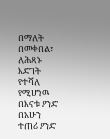በማለት በመቀበል፣ ለሕጻኑ እድገት የተሻለ የሚሆነዉ በእናቱ ዖንድ በአሁን ተጠሪ ዖንድ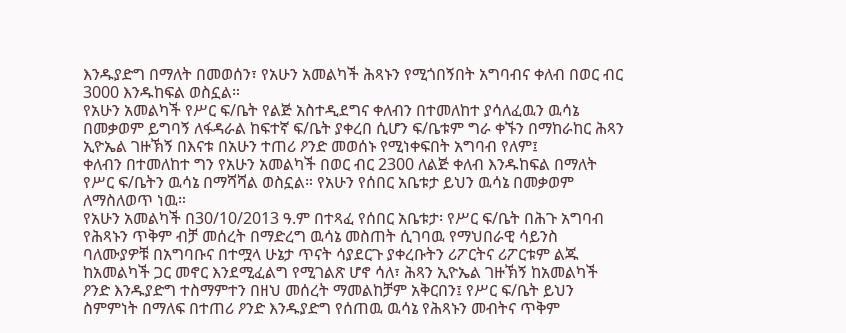እንዱያድግ በማለት በመወሰን፣ የአሁን አመልካች ሕጻኑን የሚጎበኝበት አግባብና ቀለብ በወር ብር 3000 እንዱከፍል ወስኗል።
የአሁን አመልካች የሥር ፍ/ቤት የልጅ አስተዲደግና ቀለብን በተመለከተ ያሳለፈዉን ዉሳኔ በመቃወም ይግባኝ ለፋዳራል ከፍተኛ ፍ/ቤት ያቀረበ ሲሆን ፍ/ቤቱም ግራ ቀኙን በማከራከር ሕጻን ኢዮኤል ገዙኽኝ በእናቱ በአሁን ተጠሪ ዖንድ መወሰኑ የሚነቀፍበት አግባብ የለም፤
ቀለብን በተመለከተ ግን የአሁን አመልካች በወር ብር 2300 ለልጅ ቀለብ እንዱከፍል በማለት የሥር ፍ/ቤትን ዉሳኔ በማሻሻል ወስኗል። የአሁን የሰበር አቤቱታ ይህን ዉሳኔ በመቃወም ለማስለወጥ ነዉ።
የአሁን አመልካች በ30/10/2013 ዓ.ም በተጻፈ የሰበር አቤቱታ፡ የሥር ፍ/ቤት በሕጉ አግባብ የሕጻኑን ጥቅም ብቻ መሰረት በማድረግ ዉሳኔ መስጠት ሲገባዉ የማህበራዊ ሳይንስ ባለሙያዎቹ በአግባቡና በተሟላ ሁኔታ ጥናት ሳያደርጉ ያቀረቡትን ሪፖርትና ሪፖርቱም ልጁ ከአመልካች ጋር መኖር እንደሚፈልግ የሚገልጽ ሆኖ ሳለ፣ ሕጻን ኢዮኤል ገዙኽኝ ከአመልካች ዖንድ እንዱያድግ ተስማምተን በዘህ መሰረት ማመልከቻም አቅርበን፤ የሥር ፍ/ቤት ይህን ስምምነት በማለፍ በተጠሪ ዖንድ እንዱያድግ የሰጠዉ ዉሳኔ የሕጻኑን መብትና ጥቅም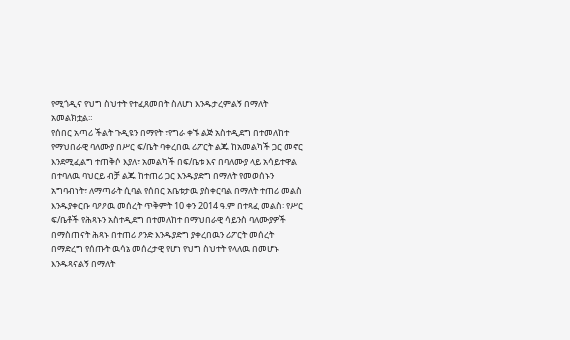የሚጎዲና የህግ ስህተት የተፈጸመበት ስለሆነ እንዱታረምልኝ በማለት አመልክቷል።
የሰበር አጣሪ ችልት ጉዲዩን በማየት ፣የግራ ቀኙ ልጅ አስተዲደግ በተመለከተ የማህበራዊ ባለሙያ በሥር ፍ/ቤት ባቀረበዉ ሪፖርት ልጁ ከአመልካች ጋር መኖር እንደሚፈልግ ተጠቅሶ እያለ፣ አመልካች በፍ/ቤቱ እና በባለሙያ ላይ አሳይተዋል በተባለዉ ባህርይ ብቻ ልጁ ከተጠሪ ጋር እንዱያድግ በማለት የመወሰኑን አግባብነት፣ ለማጣራት ሲባል የሰበር አቤቱታዉ ያስቀርባል በማለት ተጠሪ መልስ እንዱያቀርቡ ባዖዖዉ መሰረት ጥቅምት 10 ቀን 2014 ዓ.ም በተጻፈ መልስ፡ የሥር ፍ/ቤቶች የሕጻኑን አስተዲደግ በተመለከተ በማህበራዊ ሳይንስ ባለሙያዎች በማስጠናት ሕጻኑ በተጠሪ ዖንድ እንዱያድግ ያቀረበዉን ሪፖርት መሰረት በማድረግ የሰጡት ዉሳኔ መሰረታዊ የሆነ የህግ ስህተት የላለዉ በመሆኑ እንዱጻናልኝ በማለት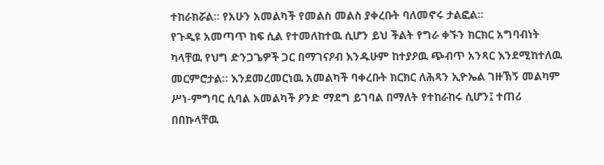ተከራክሯል። የአሁን አመልካች የመልስ መልስ ያቀረቡት ባለመኖሩ ታልፎል።
የጉዲዩ አመጣጥ ከፍ ሲል የተመለከተዉ ሲሆን ይህ ችልት የግራ ቀኙን ክርክር አግባብነት ካላቸዉ የህግ ድንጋጌዎች ጋር በማገናዖብ እንዱሁም ከተያዖዉ ጭብጥ አንጻር እንደሚከተለዉ መርምሮታል። እንደመረመርነዉ አመልካች ባቀረቡት ክርክር ለሕጻን ኢዮኤል ገዙኽኝ መልካም ሥነ-ምግባር ሲባል አመልካች ዖንድ ማደግ ይገባል በማለት የተከራከሩ ሲሆን፤ ተጠሪ በበኩላቸዉ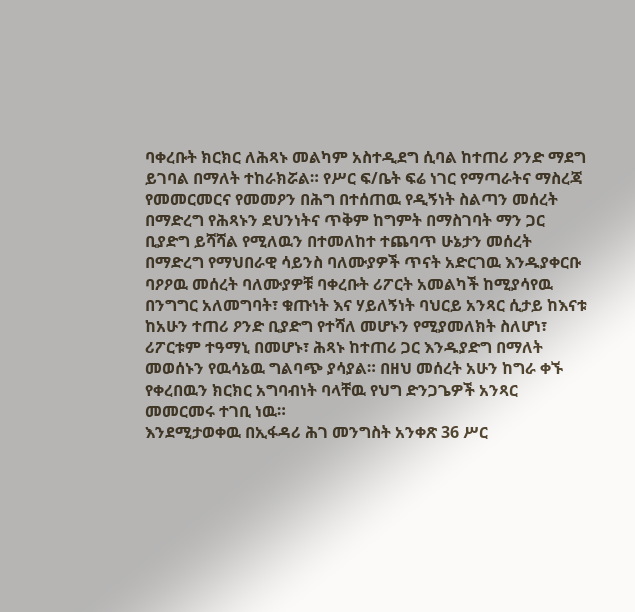ባቀረቡት ክርክር ለሕጻኑ መልካም አስተዲደግ ሲባል ከተጠሪ ዖንድ ማደግ ይገባል በማለት ተከራክሯል። የሥር ፍ/ቤት ፍሬ ነገር የማጣራትና ማስረጃ የመመርመርና የመመዖን በሕግ በተሰጠዉ የዲኝነት ስልጣን መሰረት በማድረግ የሕጻኑን ደህንነትና ጥቅም ከግምት በማስገባት ማን ጋር ቢያድግ ይሻሻል የሚለዉን በተመለከተ ተጨባጥ ሁኔታን መሰረት በማድረግ የማህበራዊ ሳይንስ ባለሙያዎች ጥናት አድርገዉ እንዱያቀርቡ ባዖዖዉ መሰረት ባለሙያዎቹ ባቀረቡት ሪፖርት አመልካች ከሚያሳየዉ በንግግር አለመግባት፣ ቁጡነት እና ሃይለኝነት ባህርይ አንጻር ሲታይ ከእናቱ ከአሁን ተጠሪ ዖንድ ቢያድግ የተሻለ መሆኑን የሚያመለክት ስለሆነ፣ ሪፖርቱም ተዓማኒ በመሆኑ፣ ሕጻኑ ከተጠሪ ጋር እንዱያድግ በማለት መወሰኑን የዉሳኔዉ ግልባጭ ያሳያል። በዘህ መሰረት አሁን ከግራ ቀኙ የቀረበዉን ክርክር አግባብነት ባላቸዉ የህግ ድንጋጌዎች አንጻር መመርመሩ ተገቢ ነዉ።
እንደሚታወቀዉ በኢፋዳሪ ሕገ መንግስት አንቀጽ 36 ሥር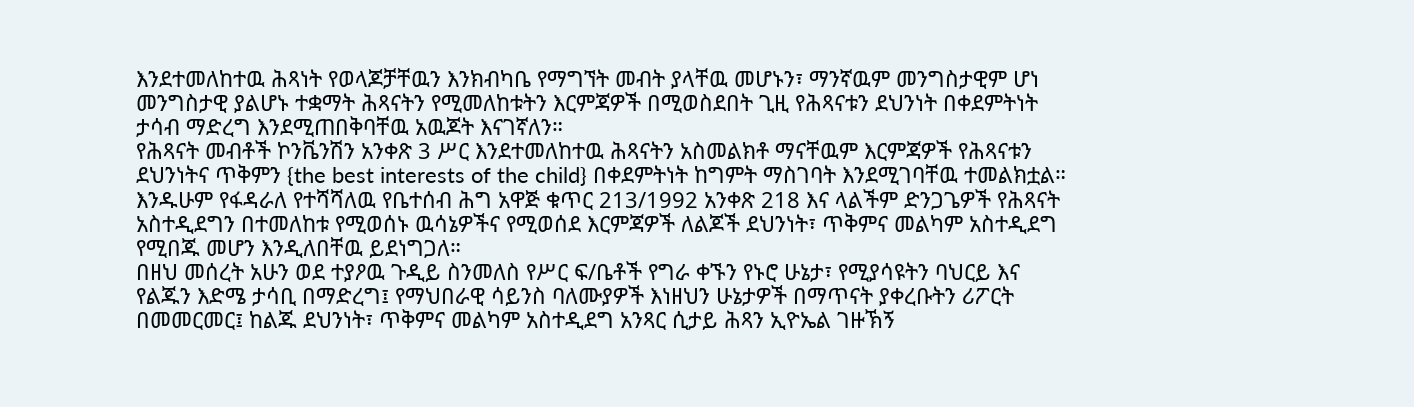እንደተመለከተዉ ሕጻነት የወላጆቻቸዉን እንክብካቤ የማግኘት መብት ያላቸዉ መሆኑን፣ ማንኛዉም መንግስታዊም ሆነ መንግስታዊ ያልሆኑ ተቋማት ሕጻናትን የሚመለከቱትን እርምጃዎች በሚወስደበት ጊዚ የሕጻናቱን ደህንነት በቀደምትነት ታሳብ ማድረግ እንደሚጠበቅባቸዉ አዉጆት እናገኛለን።
የሕጻናት መብቶች ኮንቬንሽን አንቀጽ 3 ሥር እንደተመለከተዉ ሕጻናትን አስመልክቶ ማናቸዉም እርምጃዎች የሕጻናቱን ደህንነትና ጥቅምን {the best interests of the child} በቀደምትነት ከግምት ማስገባት እንደሚገባቸዉ ተመልክቷል። እንዱሁም የፋዳራለ የተሻሻለዉ የቤተሰብ ሕግ አዋጅ ቁጥር 213/1992 አንቀጽ 218 እና ላልችም ድንጋጌዎች የሕጻናት አስተዲደግን በተመለከቱ የሚወሰኑ ዉሳኔዎችና የሚወሰደ እርምጃዎች ለልጆች ደህንነት፣ ጥቅምና መልካም አስተዲደግ የሚበጁ መሆን እንዲለበቸዉ ይደነግጋለ።
በዘህ መሰረት አሁን ወደ ተያዖዉ ጉዲይ ስንመለስ የሥር ፍ/ቤቶች የግራ ቀኙን የኑሮ ሁኔታ፣ የሚያሳዩትን ባህርይ እና የልጁን እድሜ ታሳቢ በማድረግ፤ የማህበራዊ ሳይንስ ባለሙያዎች እነዘህን ሁኔታዎች በማጥናት ያቀረቡትን ሪፖርት በመመርመር፤ ከልጁ ደህንነት፣ ጥቅምና መልካም አስተዲደግ አንጻር ሲታይ ሕጻን ኢዮኤል ገዙኽኝ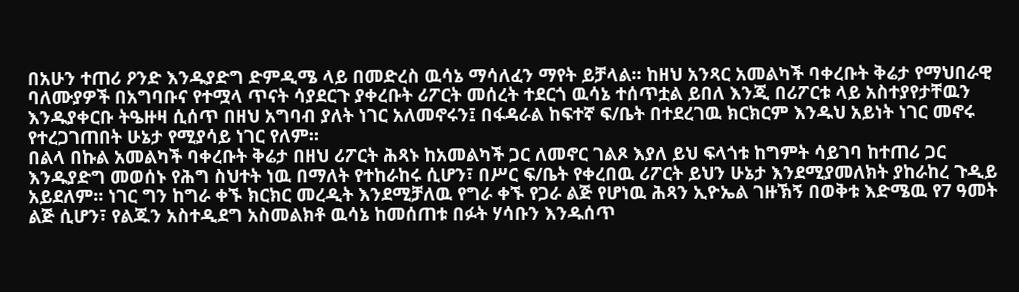በአሁን ተጠሪ ዖንድ እንዱያድግ ድምዲሜ ላይ በመድረስ ዉሳኔ ማሳለፈን ማየት ይቻላል። ከዘህ አንጻር አመልካች ባቀረቡት ቅሬታ የማህበራዊ ባለሙያዎች በአግባቡና የተሟላ ጥናት ሳያደርጉ ያቀረቡት ሪፖርት መሰረት ተደርጎ ዉሳኔ ተሰጥቷል ይበለ እንጂ በሪፖርቱ ላይ አስተያየታቸዉን እንዱያቀርቡ ትዔዙዛ ሲሰጥ በዘህ አግባብ ያለት ነገር አለመኖሩን፤ በፋዳራል ከፍተኛ ፍ/ቤት በተደረገዉ ክርክርም እንዱህ አይነት ነገር መኖሩ የተረጋገጠበት ሁኔታ የሚያሳይ ነገር የለም።
በልላ በኩል አመልካች ባቀረቡት ቅሬታ በዘህ ሪፖርት ሕጻኑ ከአመልካች ጋር ለመኖር ገልጾ እያለ ይህ ፍላጎቱ ከግምት ሳይገባ ከተጠሪ ጋር እንዱያድግ መወሰኑ የሕግ ስህተት ነዉ በማለት የተከራከሩ ሲሆን፣ በሥር ፍ/ቤት የቀረበዉ ሪፖርት ይህን ሁኔታ እንደሚያመለክት ያከራከረ ጉዲይ አይደለም። ነገር ግን ከግራ ቀኙ ክርክር መረዲት እንደሚቻለዉ የግራ ቀኙ የጋራ ልጅ የሆነዉ ሕጻን ኢዮኤል ገዙኽኝ በወቅቱ እድሜዉ የ7 ዓመት ልጅ ሲሆን፣ የልጁን አስተዲደግ አስመልክቶ ዉሳኔ ከመሰጠቱ በፉት ሃሳቡን እንዱሰጥ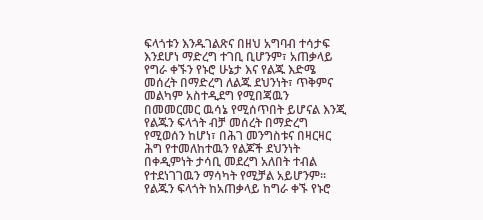ፍላጎቱን እንዱገልጽና በዘህ አግባብ ተሳታፍ እንደሆነ ማድረግ ተገቢ ቢሆንም፣ አጠቃላይ የግራ ቀኙን የኑሮ ሁኔታ እና የልጁ እድሜ መሰረት በማድረግ ለልጁ ደህንነት፣ ጥቅምና መልካም አስተዲደግ የሚበጃዉን በመመርመር ዉሳኔ የሚሰጥበት ይሆናል እንጂ የልጁን ፍላጎት ብቻ መሰረት በማድረግ የሚወሰን ከሆነ፣ በሕገ መንግስቱና በዛርዛር ሕግ የተመለከተዉን የልጆች ደህንነት በቀዲምነት ታሳቢ መደረግ አለበት ተብል የተደነገገዉን ማሳካት የሚቻል አይሆንም። የልጁን ፍላጎት ከአጠቃላይ ከግራ ቀኙ የኑሮ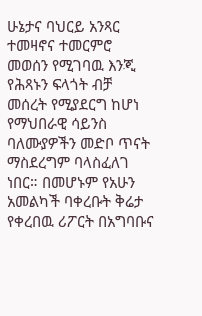ሁኔታና ባህርይ አንጻር ተመዛኖና ተመርምሮ መወሰን የሚገባዉ እንጂ የሕጻኑን ፍላጎት ብቻ መሰረት የሚያደርግ ከሆነ የማህበራዊ ሳይንስ ባለሙያዎችን መድቦ ጥናት ማስደረግም ባላስፈለገ ነበር። በመሆኑም የአሁን አመልካች ባቀረቡት ቅሬታ የቀረበዉ ሪፖርት በአግባቡና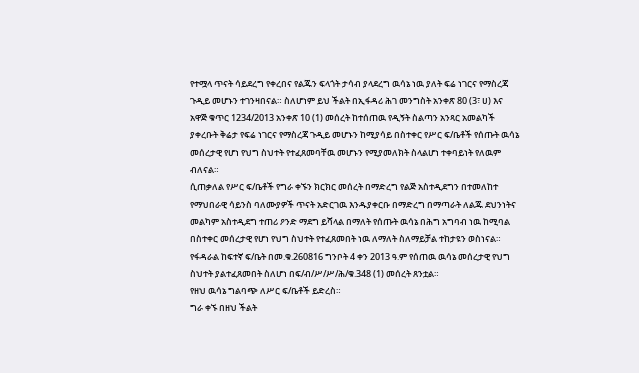የተሟላ ጥናት ሳይደረግ የቀረበና የልጁን ፍላጎት ታሳብ ያላደረግ ዉሳኔ ነዉ ያለት ፍሬ ነገርና የማስረጃ ጉዲይ መሆኑን ተገንዛበናል። ስለሆነም ይህ ችልት በኢፋዳሪ ሕገ መንግስት አንቀጽ 80 (3፣ ሀ) እና አዋጅ ቁጥር 1234/2013 አንቀጽ 10 (1) መሰረት ከተሰጠዉ የዲኝት ስልጣን አንጻር አመልካች ያቀረቡት ቅሬታ የፍሬ ነገርና የማስረጃ ጉዲይ መሆኑን ከሚያሳይ በስተቀር የሥር ፍ/ቤቶች የሰጡት ዉሳኔ መሰረታዊ የሆነ የህግ ስህተት የተፈጸመባቸዉ መሆኑን የሚያመለክት ስላልሆነ ተቀባይነት የለዉም ብለናል።
ሲጠቃለል የሥር ፍ/ቤቶች የግራ ቀኙን ክርክር መሰረት በማድረግ የልጅ አስተዲደግን በተመለከተ የማህበራዊ ሳይንስ ባለሙያዎች ጥናት አድርገዉ እንዱያቀርቡ በማድረግ በማጣራት ለልጁ ደህንነትና መልካም አስተዲደግ ተጠሪ ዖንድ ማደግ ይሻላል በማለት የሰጡት ዉሳኔ በሕግ አግባብ ነዉ ከሚባል በስተቀር መሰረታዊ የሆነ የህግ ስህተት የተፈጸመበት ነዉ ለማለት ስለማይቻል ተከታዩን ወስነናል።
የፋዳራል ከፍተኛ ፍ/ቤት በመ.ቁ.260816 ግንቦት 4 ቀን 2013 ዓ.ም የሰጠዉ ዉሳኔ መሰረታዊ የህግ ስህተት ያልተፈጸመበት ስለሆነ በፍ/ብ/ሥ/ሥ/ሕ/ቁ.348 (1) መሰረት ጸንቷል።
የዘህ ዉሳኔ ግልባጭ ለሥር ፍ/ቤቶች ይድረስ።
ግራ ቀኙ በዘህ ችልት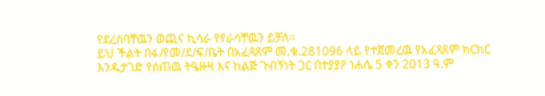የደረሰባቸዉን ወጪና ኪሳራ የየራሳቸዉን ይቻለ።
ይህ ችልት በፋ/የመ/ደ/ፍ/ቤት በአፈጻጸም መ.ቁ.281096 ላይ የተጀመረዉ የአፈጻጸም ክርክር እንዱታገድ የሰጠዉ ትዔዙዛ እና ከልጅ ጉብኝነት ጋር በተያያዖ ነሐሴ 5 ቀን 2013 ዓ.ም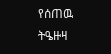የሰጠዉ ትዔዙዛ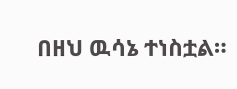በዘህ ዉሳኔ ተነስቷል።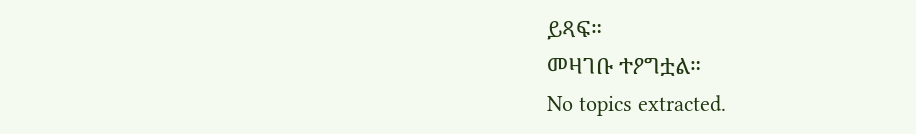ይጻፍ።
መዛገቡ ተዖግቷል።
No topics extracted.